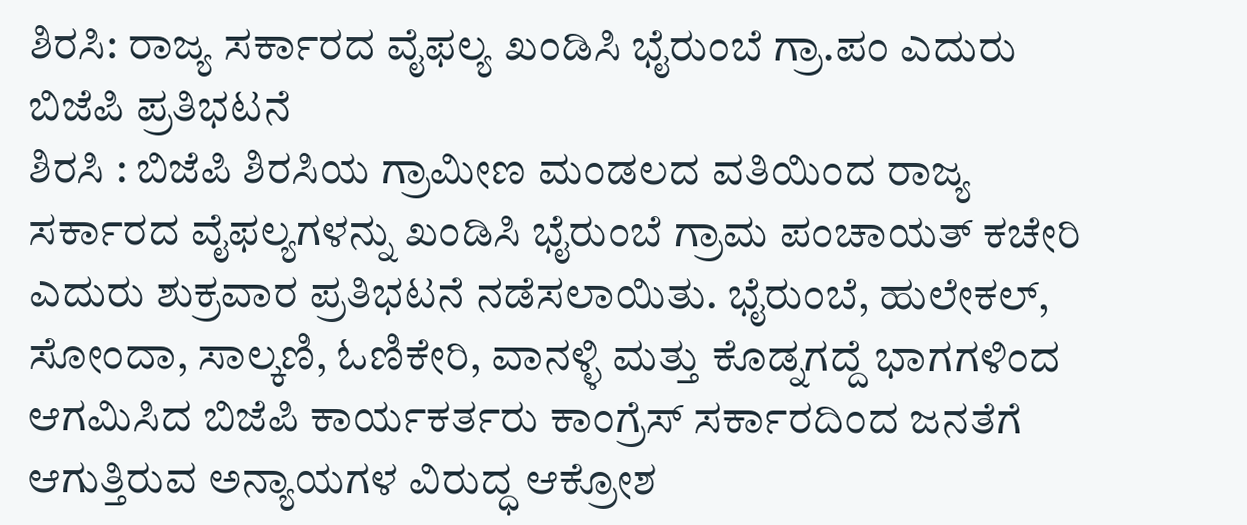ಶಿರಸಿ: ರಾಜ್ಯ ಸರ್ಕಾರದ ವೈಫಲ್ಯ ಖಂಡಿಸಿ ಭೈರುಂಬೆ ಗ್ರಾ.ಪಂ ಎದುರು ಬಿಜೆಪಿ ಪ್ರತಿಭಟನೆ
ಶಿರಸಿ : ಬಿಜೆಪಿ ಶಿರಸಿಯ ಗ್ರಾಮೀಣ ಮಂಡಲದ ವತಿಯಿಂದ ರಾಜ್ಯ ಸರ್ಕಾರದ ವೈಫಲ್ಯಗಳನ್ನು ಖಂಡಿಸಿ ಭೈರುಂಬೆ ಗ್ರಾಮ ಪಂಚಾಯತ್ ಕಚೇರಿ ಎದುರು ಶುಕ್ರವಾರ ಪ್ರತಿಭಟನೆ ನಡೆಸಲಾಯಿತು. ಭೈರುಂಬೆ, ಹುಲೇಕಲ್, ಸೋಂದಾ, ಸಾಲ್ಕಣಿ, ಓಣಿಕೇರಿ, ವಾನಳ್ಳಿ ಮತ್ತು ಕೊಡ್ನಗದ್ದೆ ಭಾಗಗಳಿಂದ ಆಗಮಿಸಿದ ಬಿಜೆಪಿ ಕಾರ್ಯಕರ್ತರು ಕಾಂಗ್ರೆಸ್ ಸರ್ಕಾರದಿಂದ ಜನತೆಗೆ ಆಗುತ್ತಿರುವ ಅನ್ಯಾಯಗಳ ವಿರುದ್ಧ ಆಕ್ರೋಶ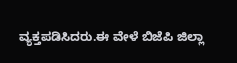ವ್ಯಕ್ತಪಡಿಸಿದರು.ಈ ವೇಳೆ ಬಿಜೆಪಿ ಜಿಲ್ಲಾ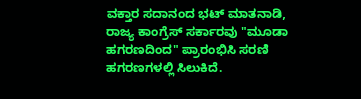ವಕ್ತಾರ ಸದಾನಂದ ಭಟ್ ಮಾತನಾಡಿ, ರಾಜ್ಯ ಕಾಂಗ್ರೆಸ್ ಸರ್ಕಾರವು "ಮೂಡಾ ಹಗರಣದಿಂದ" ಪ್ರಾರಂಭಿಸಿ ಸರಣಿ ಹಗರಣಗಳಲ್ಲಿ ಸಿಲುಕಿದೆ.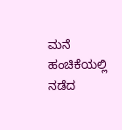ಮನೆ ಹಂಚಿಕೆಯಲ್ಲಿ ನಡೆದ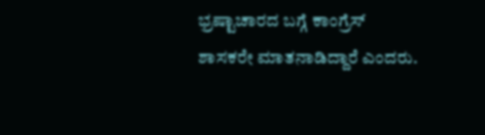ಭ್ರಷ್ಟಾಚಾರದ ಬಗ್ಗೆ ಕಾಂಗ್ರೆಸ್ ಶಾಸಕರೇ ಮಾತನಾಡಿದ್ದಾರೆ ಎಂದರು.